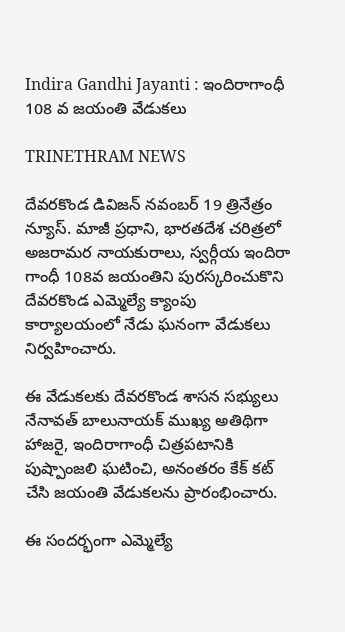Indira Gandhi Jayanti : ఇందిరాగాంధీ 108 వ జయంతి వేడుకలు

TRINETHRAM NEWS

దేవరకొండ డివిజన్ నవంబర్ 19 త్రినేత్రం న్యూస్. మాజీ ప్రధాని, భారతదేశ చరిత్రలో అజరామర నాయకురాలు, స్వర్గీయ ఇందిరా గాంధీ 108వ జయంతిని పురస్కరించుకొని దేవరకొండ ఎమ్మెల్యే క్యాంపు కార్యాలయంలో నేడు ఘనంగా వేడుకలు నిర్వహించారు.

ఈ వేడుకలకు దేవరకొండ శాసన సభ్యులు నేనావత్ బాలునాయక్ ముఖ్య అతిథిగా హాజరై, ఇందిరాగాంధీ చిత్రపటానికి పుష్పాంజలి ఘటించి, అనంతరం కేక్ కట్ చేసి జయంతి వేడుకలను ప్రారంభించారు.

ఈ సందర్భంగా ఎమ్మెల్యే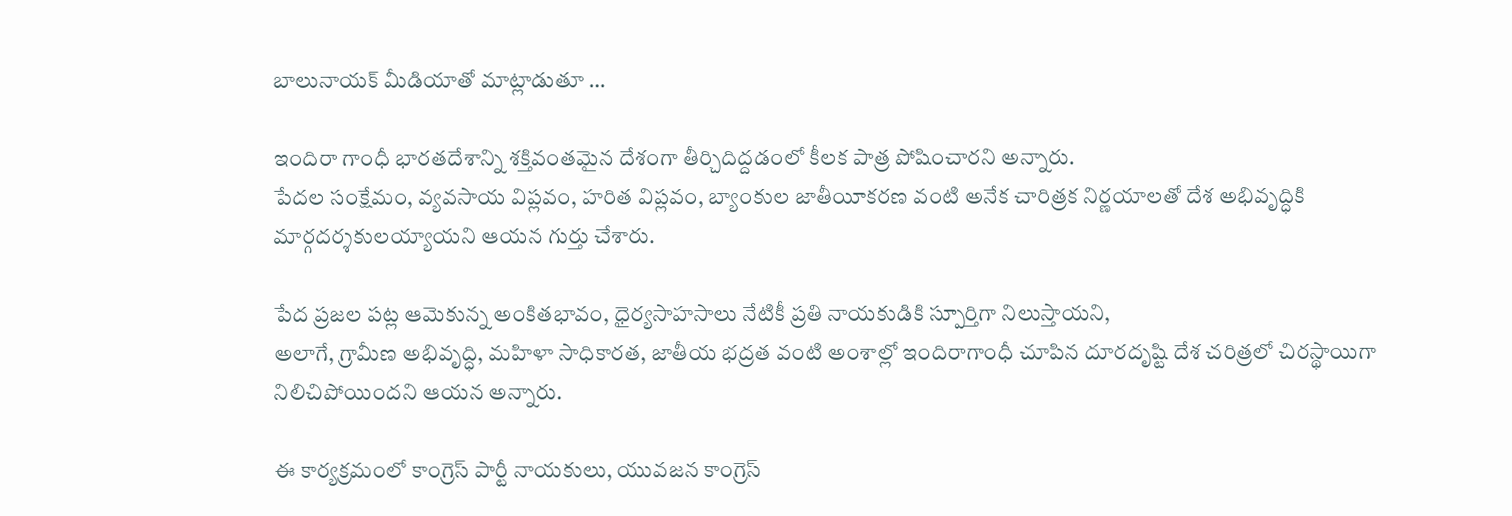బాలునాయక్ మీడియాతో మాట్లాడుతూ …

ఇందిరా గాంధీ భారతదేశాన్ని శక్తివంతమైన దేశంగా తీర్చిదిద్దడంలో కీలక పాత్ర పోషించారని అన్నారు.
పేదల సంక్షేమం, వ్యవసాయ విప్లవం, హరిత విప్లవం, బ్యాంకుల జాతీయీకరణ వంటి అనేక చారిత్రక నిర్ణయాలతో దేశ అభివృద్ధికి మార్గదర్శకులయ్యాయని ఆయన గుర్తు చేశారు.

పేద ప్రజల పట్ల ఆమెకున్న అంకితభావం, ధైర్యసాహసాలు నేటికీ ప్రతి నాయకుడికి స్పూర్తిగా నిలుస్తాయని,
అలాగే, గ్రామీణ అభివృద్ధి, మహిళా సాధికారత, జాతీయ భద్రత వంటి అంశాల్లో ఇందిరాగాంధీ చూపిన దూరదృష్టి దేశ చరిత్రలో చిరస్థాయిగా నిలిచిపోయిందని ఆయన అన్నారు.

ఈ కార్యక్రమంలో కాంగ్రెస్ పార్టీ నాయకులు, యువజన కాంగ్రెస్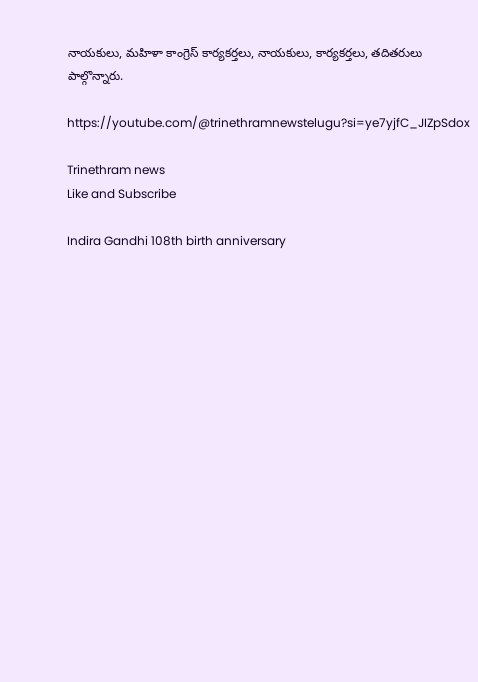నాయకులు, మహిళా కాంగ్రెస్ కార్యకర్తలు, నాయకులు, కార్యకర్తలు, తదితరులు పాల్గొన్నారు.

https://youtube.com/@trinethramnewstelugu?si=ye7yjfC_JIZpSdox

Trinethram news
Like and Subscribe

Indira Gandhi 108th birth anniversary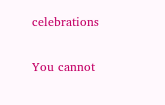celebrations

You cannot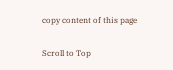copy content of this page

Scroll to Top